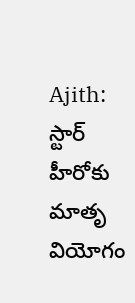Ajith: స్టార్‌ హీరోకు మాతృ వియోగం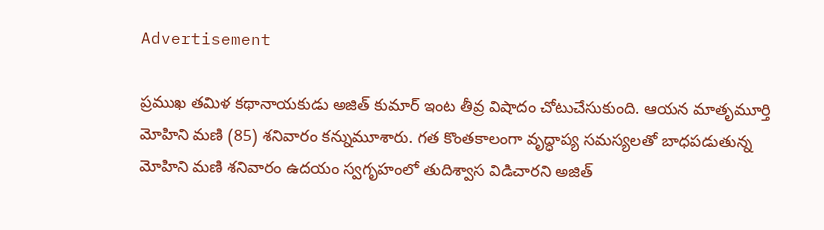Advertisement

ప్రముఖ తమిళ కథానాయకుడు అజిత్‌ కుమార్‌ ఇంట తీవ్ర విషాదం చోటుచేసుకుంది. ఆయన మాతృమూర్తి మోహిని మణి (85) శనివారం కన్నుమూశారు. గత కొంతకాలంగా వృద్ధాప్య సమస్యలతో బాధపడుతున్న మోహిని మణి శనివారం ఉదయం స్వగృహంలో తుదిశ్వాస విడిచారని అజిత్‌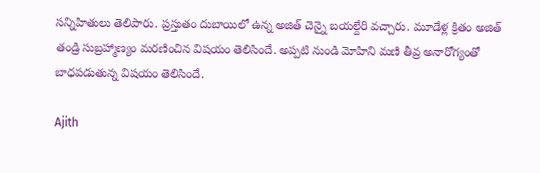సన్నిహితులు తెలిపారు. ప్రస్తుతం దుబాయిలో ఉన్న అజిత్‌ చెన్నై బయల్దేరి వచ్చారు. మూడేళ్ల క్రితం అజిత్‌ తండ్రి సుబ్రహ్మాణ్యం మరణించిన విషయం తెలిసిందే. అప్పటి నుండి మోహిని మణి తీవ్ర అనారోగ్యంతో బాధపడుతున్న విషయం తెలిసిందే.

Ajith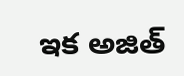ఇక అజిత్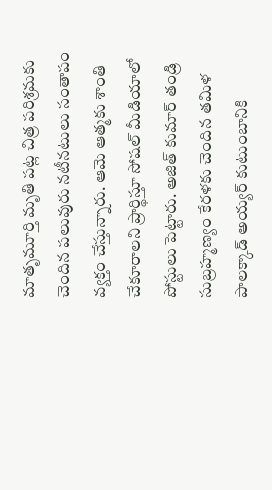మాతృమూర్తి మృతి పట్ల చిత్ర పరిశ్రమకు చెందిన పలువురు నటీనటులు సంతాపం వ్యక్తం చేస్తున్నారు. ఆమె ఆత్మకు శాంతి చేకూరాలని ప్రార్థిస్తూ సోషల్‌ మీడియాలో పోస్టులు పెట్టారు. అజిత్ కుమార్ తండ్రి సుబ్రహ్మణ్యం కేరళకు చెందిన తమిళ పాలక్కాడ్ అయ్యర్ కుటుంబానికి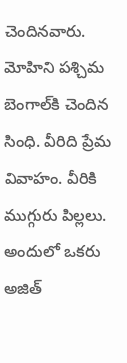చెందినవారు. మోహిని పశ్చిమ బెంగాల్‌కి చెందిన సింధి. వీరిది ప్రేమ వివాహం. వీరికి ముగ్గురు పిల్లలు. అందులో ఒకరు అజిత్‌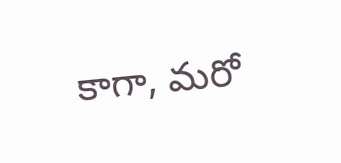కాగా, మరో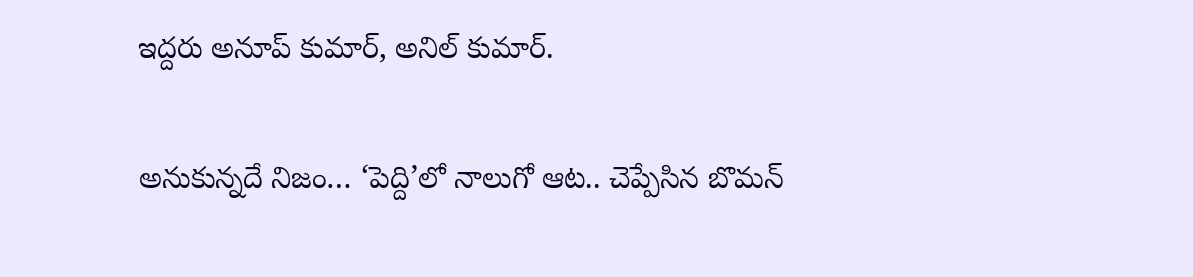ఇద్దరు అనూప్‌ కుమార్‌, అనిల్‌ కుమార్‌.

అనుకున్నదే నిజం… ‘పెద్ది’లో నాలుగో ఆట.. చెప్పేసిన బొమన్‌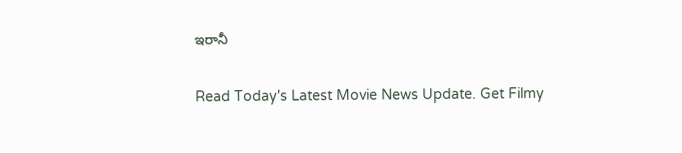ఇరానీ

Read Today's Latest Movie News Update. Get Filmy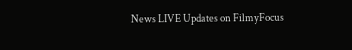News LIVE Updates on FilmyFocus